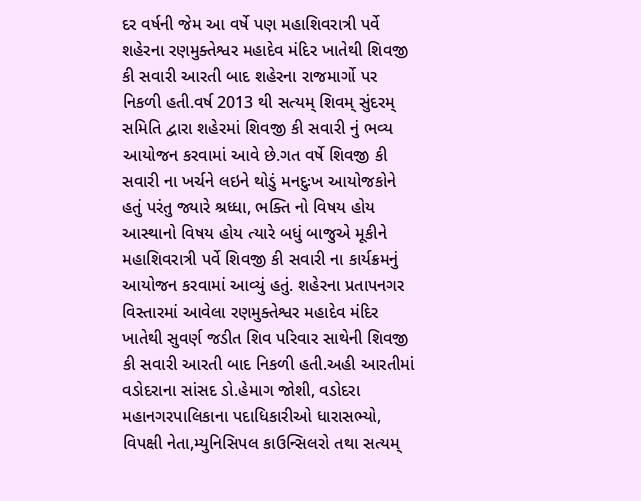દર વર્ષની જેમ આ વર્ષે પણ મહાશિવરાત્રી પર્વે શહેરના રણમુક્તેશ્વર મહાદેવ મંદિર ખાતેથી શિવજી કી સવારી આરતી બાદ શહેરના રાજમાર્ગો પર નિકળી હતી.વર્ષ 2013 થી સત્યમ્ શિવમ્ સુંદરમ્ સમિતિ દ્વારા શહેરમાં શિવજી કી સવારી નું ભવ્ય આયોજન કરવામાં આવે છે.ગત વર્ષે શિવજી કી સવારી ના ખર્ચને લઇને થોડું મનદુઃખ આયોજકોને હતું પરંતુ જ્યારે શ્રધ્ધા, ભક્તિ નો વિષય હોય આસ્થાનો વિષય હોય ત્યારે બધું બાજુએ મૂકીને મહાશિવરાત્રી પર્વે શિવજી કી સવારી ના કાર્યક્રમનું આયોજન કરવામાં આવ્યું હતું. શહેરના પ્રતાપનગર વિસ્તારમાં આવેલા રણમુક્તેશ્વર મહાદેવ મંદિર ખાતેથી સુવર્ણ જડીત શિવ પરિવાર સાથેની શિવજી કી સવારી આરતી બાદ નિકળી હતી.અહી આરતીમાં વડોદરાના સાંસદ ડો.હેમાગ જોશી, વડોદરા મહાનગરપાલિકાના પદાધિકારીઓ ધારાસભ્યો, વિપક્ષી નેતા,મ્યુનિસિપલ કાઉન્સિલરો તથા સત્યમ્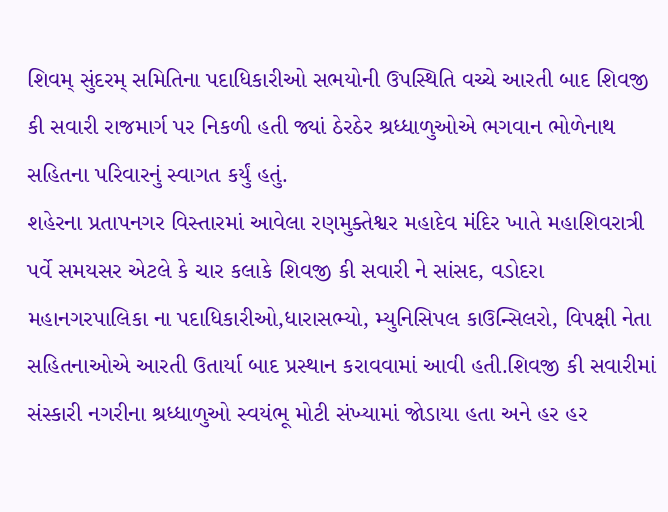શિવમ્ સુંદરમ્ સમિતિના પદાધિકારીઓ સભયોની ઉપસ્થિતિ વચ્ચે આરતી બાદ શિવજી કી સવારી રાજમાર્ગ પર નિકળી હતી જ્યાં ઠેરઠેર શ્રધ્ધાળુઓએ ભગવાન ભોળેનાથ સહિતના પરિવારનું સ્વાગત કર્યું હતું.
શહેરના પ્રતાપનગર વિસ્તારમાં આવેલા રણમુક્તેશ્વર મહાદેવ મંદિર ખાતે મહાશિવરાત્રી પર્વે સમયસર એટલે કે ચાર કલાકે શિવજી કી સવારી ને સાંસદ, વડોદરા મહાનગરપાલિકા ના પદાધિકારીઓ,ધારાસભ્યો, મ્યુનિસિપલ કાઉન્સિલરો, વિપક્ષી નેતા સહિતનાઓએ આરતી ઉતાર્યા બાદ પ્રસ્થાન કરાવવામાં આવી હતી.શિવજી કી સવારીમાં સંસ્કારી નગરીના શ્રધ્ધાળુઓ સ્વયંભૂ મોટી સંખ્યામાં જોડાયા હતા અને હર હર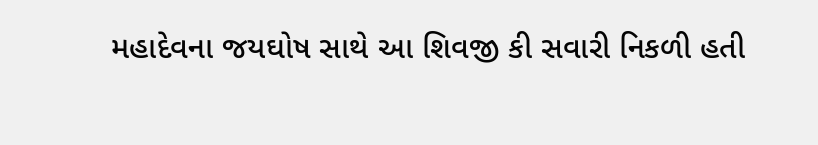મહાદેવના જયઘોષ સાથે આ શિવજી કી સવારી નિકળી હતી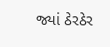જ્યાં ઠેરઠેર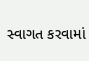સ્વાગત કરવામાં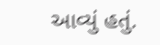આવ્યું હતું.